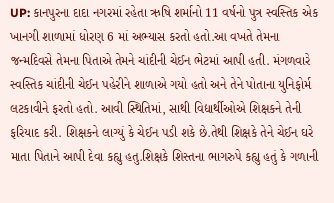UP: કાનપુરના દાદા નગરમાં રહેતા ઋષિ શર્માનો 11 વર્ષનો પુત્ર સ્વસ્તિક એક ખાનગી શાળામાં ધોરણ 6 માં અભ્યાસ કરતો હતો.આ વખતે તેમના જન્મદિવસે તેમના પિતાએ તેમને ચાંદીની ચેઈન ભેટમાં આપી હતી. મંગળવારે સ્વસ્તિક ચાંદીની ચેઈન પહેરીને શાળાએ ગયો હતો અને તેને પોતાના યુનિફોર્મ લટકાવીને ફરતો હતો. આવી સ્થિતિમાં, સાથી વિદ્યાર્થીઓએ શિક્ષકને તેની ફરિયાદ કરી. શિક્ષકને લાગ્યું કે ચેઈન પડી શકે છે.તેથી શિક્ષકે તેને ચેઈન ઘરે માતા પિતાને આપી દેવા કહ્યુ હતુ.શિક્ષકે શિસ્તના ભાગરુપે કહ્યુ હતું કે ગળાની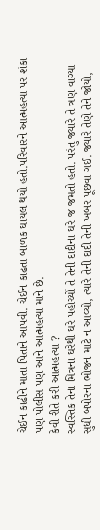ચેઈન કાઢીને માતા પિતાને આપવી. ચેઈન કાઢતા બાળક ઘાયલ થયો હતો.પરિવારને આત્મહત્યા પર શંકા પણ પોલીસ પણ આને આત્મહત્યા માને છે.
કેવી રીતે કરી આત્મહત્યા ?
સ્વસ્તિક તેના મિત્રના ઘરેથી ઘરે પહોચ્યોં તે તેની દાદીના ઘરે જ જમતો હતો. પરંતુ જ્યારે તે ત્રણ વાગ્યા સુધી બપોરના ભોજન માટે ન આવ્યો, ત્યારે તેની દાદી તેની ખબર પૂછવા ગઈ. જ્યારે તેણે તેને જોયો,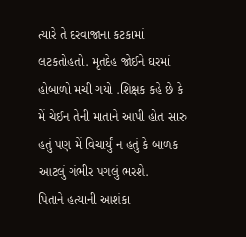ત્યારે તે દરવાજાના કટકામાં લટકતોહતો. મૃતદેહ જોઈને ઘરમાં હોબાળો મચી ગયો .શિક્ષક કહે છે કે મેં ચેઈન તેની માતાને આપી હોત સારુ હતું પણ મેં વિચાર્યું ન હતું કે બાળક આટલું ગંભીર પગલું ભરશે.
પિતાને હત્યાની આશંકા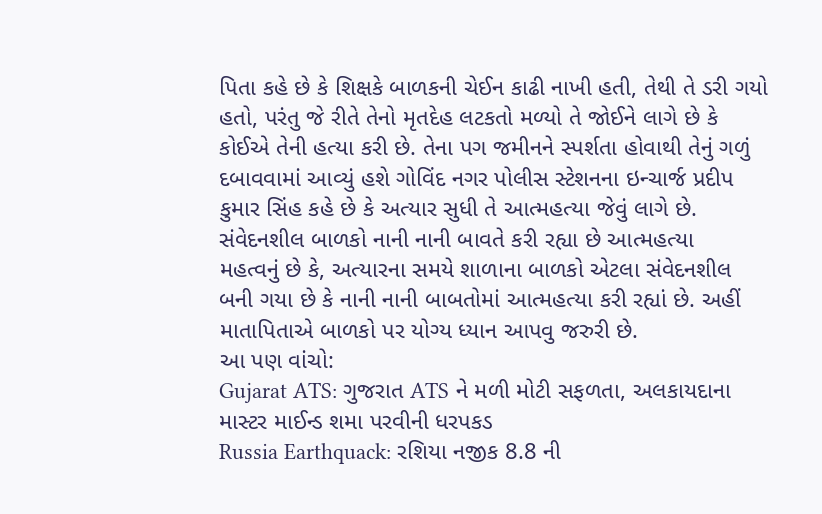પિતા કહે છે કે શિક્ષકે બાળકની ચેઈન કાઢી નાખી હતી, તેથી તે ડરી ગયો હતો, પરંતુ જે રીતે તેનો મૃતદેહ લટકતો મળ્યો તે જોઈને લાગે છે કે કોઈએ તેની હત્યા કરી છે. તેના પગ જમીનને સ્પર્શતા હોવાથી તેનું ગળું દબાવવામાં આવ્યું હશે ગોવિંદ નગર પોલીસ સ્ટેશનના ઇન્ચાર્જ પ્રદીપ કુમાર સિંહ કહે છે કે અત્યાર સુધી તે આત્મહત્યા જેવું લાગે છે.
સંવેદનશીલ બાળકો નાની નાની બાવતે કરી રહ્યા છે આત્મહત્યા
મહત્વનું છે કે, અત્યારના સમયે શાળાના બાળકો એટલા સંવેદનશીલ બની ગયા છે કે નાની નાની બાબતોમાં આત્મહત્યા કરી રહ્યાં છે. અહીં માતાપિતાએ બાળકો પર યોગ્ય ધ્યાન આપવુ જરુરી છે.
આ પણ વાંચો:
Gujarat ATS: ગુજરાત ATS ને મળી મોટી સફળતા, અલકાયદાના માસ્ટર માઈન્ડ શમા પરવીની ધરપકડ
Russia Earthquack: રશિયા નજીક 8.8 ની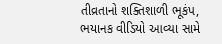તીવ્રતાનો શક્તિશાળી ભૂકંપ, ભયાનક વીડિયો આવ્યા સામે